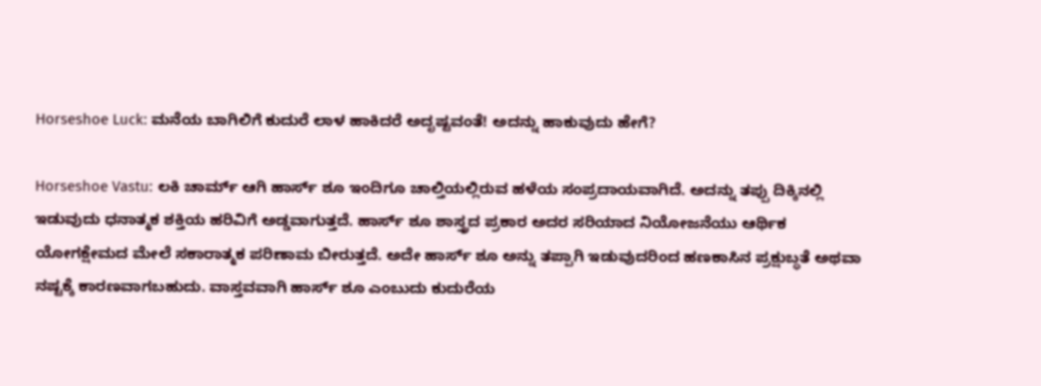Horseshoe Luck: ಮನೆಯ ಬಾಗಿಲಿಗೆ ಕುದುರೆ ಲಾಳ ಹಾಕಿದರೆ ಅದೃಷ್ಟವಂತೆ! ಅದನ್ನು ಹಾಕುವುದು ಹೇಗೆ?

Horseshoe Vastu: ಲಕಿ ಚಾರ್ಮ್ ಆಗಿ ಹಾರ್ಸ್ ಶೂ ಇಂದಿಗೂ ಚಾಲ್ತಿಯಲ್ಲಿರುವ ಹಳೆಯ ಸಂಪ್ರದಾಯವಾಗಿದೆ. ಅದನ್ನು ತಪ್ಪು ದಿಕ್ಕಿನಲ್ಲಿ ಇಡುವುದು ಧನಾತ್ಮಕ ಶಕ್ತಿಯ ಹರಿವಿಗೆ ಅಡ್ಡವಾಗುತ್ತದೆ. ಹಾರ್ಸ್‌ ಶೂ ಶಾಸ್ತ್ರದ ಪ್ರಕಾರ ಅದರ ಸರಿಯಾದ ನಿಯೋಜನೆಯು ಆರ್ಥಿಕ ಯೋಗಕ್ಷೇಮದ ಮೇಲೆ ಸಕಾರಾತ್ಮಕ ಪರಿಣಾಮ ಬೀರುತ್ತದೆ. ಅದೇ ಹಾರ್ಸ್‌ ಶೂ ಅನ್ನು ತಪ್ಪಾಗಿ ಇಡುವುದರಿಂದ ಹಣಕಾಸಿನ ಪ್ರಕ್ಷುಬ್ಧತೆ ಅಥವಾ ನಷ್ಟಕ್ಕೆ ಕಾರಣವಾಗಬಹುದು. ವಾಸ್ತವವಾಗಿ ಹಾರ್ಸ್‌ ಶೂ ಎಂಬುದು ಕುದುರೆಯ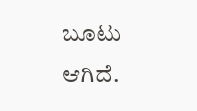ಬೂಟು ಆಗಿದೆ.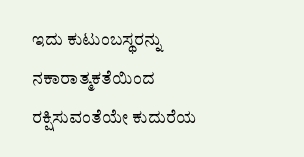ಇದು ಕುಟುಂಬಸ್ಥರನ್ನು ನಕಾರಾತ್ಮಕತೆಯಿಂದ ರಕ್ಷಿಸುವಂತೆಯೇ ಕುದುರೆಯ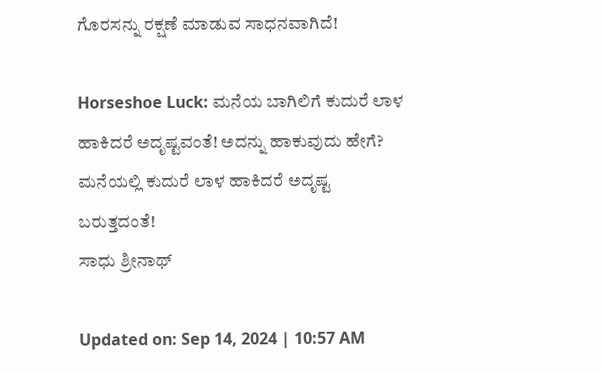ಗೊರಸನ್ನು ರಕ್ಷಣೆ ಮಾಡುವ ಸಾಧನವಾಗಿದೆ!

Horseshoe Luck: ಮನೆಯ ಬಾಗಿಲಿಗೆ ಕುದುರೆ ಲಾಳ ಹಾಕಿದರೆ ಅದೃಷ್ಟವಂತೆ! ಅದನ್ನು ಹಾಕುವುದು ಹೇಗೆ?
ಮನೆಯಲ್ಲಿ ಕುದುರೆ ಲಾಳ ಹಾಕಿದರೆ ಅದೃಷ್ಟ ಬರುತ್ತದಂತೆ!
ಸಾಧು ಶ್ರೀನಾಥ್

Updated on: Sep 14, 2024 | 10:57 AM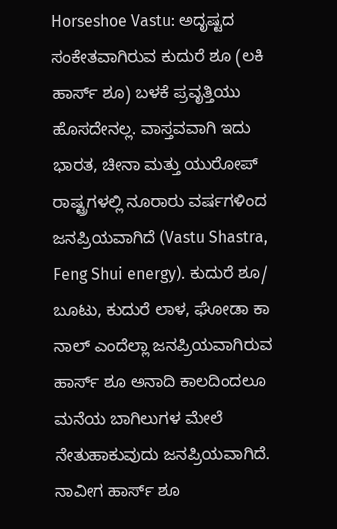Horseshoe Vastu: ಅದೃಷ್ಟದ ಸಂಕೇತವಾಗಿರುವ ಕುದುರೆ ಶೂ (ಲಕಿ ಹಾರ್ಸ್ ಶೂ) ಬಳಕೆ ಪ್ರವೃತ್ತಿಯು ಹೊಸದೇನಲ್ಲ. ವಾಸ್ತವವಾಗಿ ಇದು ಭಾರತ, ಚೀನಾ ಮತ್ತು ಯುರೋಪ್ ರಾಷ್ಟ್ರಗಳಲ್ಲಿ ನೂರಾರು ವರ್ಷಗಳಿಂದ ಜನಪ್ರಿಯವಾಗಿದೆ (Vastu Shastra, Feng Shui energy). ಕುದುರೆ ಶೂ/ ಬೂಟು, ಕುದುರೆ ಲಾಳ, ಘೋಡಾ ಕಾ ನಾಲ್ ಎಂದೆಲ್ಲಾ ಜನಪ್ರಿಯವಾಗಿರುವ ಹಾರ್ಸ್ ಶೂ ಅನಾದಿ ಕಾಲದಿಂದಲೂ ಮನೆಯ ಬಾಗಿಲುಗಳ ಮೇಲೆ ನೇತುಹಾಕುವುದು ಜನಪ್ರಿಯವಾಗಿದೆ. ನಾವೀಗ ಹಾರ್ಸ್ ಶೂ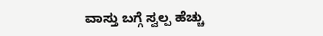ವಾಸ್ತು ಬಗ್ಗೆ ಸ್ವಲ್ಪ ಹೆಚ್ಚು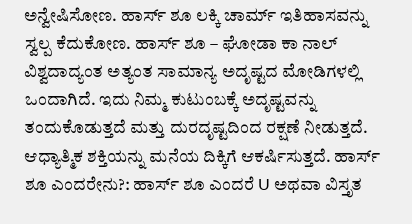ಅನ್ವೇಷಿಸೋಣ. ಹಾರ್ಸ್ ಶೂ ಲಕ್ಕಿ ಚಾರ್ಮ್ ಇತಿಹಾಸವನ್ನು ಸ್ವಲ್ಪ ಕೆದುಕೋಣ. ಹಾರ್ಸ್ ಶೂ – ಘೋಡಾ ಕಾ ನಾಲ್ ವಿಶ್ವದಾದ್ಯಂತ ಅತ್ಯಂತ ಸಾಮಾನ್ಯ ಅದೃಷ್ಟದ ಮೋಡಿಗಳಲ್ಲಿ ಒಂದಾಗಿದೆ. ಇದು ನಿಮ್ಮ ಕುಟುಂಬಕ್ಕೆ ಅದೃಷ್ಟವನ್ನು ತಂದುಕೊಡುತ್ತದೆ ಮತ್ತು ದುರದೃಷ್ಟದಿಂದ ರಕ್ಷಣೆ ನೀಡುತ್ತದೆ. ಆಧ್ಯಾತ್ಮಿಕ ಶಕ್ತಿಯನ್ನು ಮನೆಯ ದಿಕ್ಕಿಗೆ ಆಕರ್ಷಿಸುತ್ತದೆ. ಹಾರ್ಸ್ ಶೂ ಎಂದರೇನು?: ಹಾರ್ಸ್ ಶೂ ಎಂದರೆ U ಅಥವಾ ವಿಸ್ತೃತ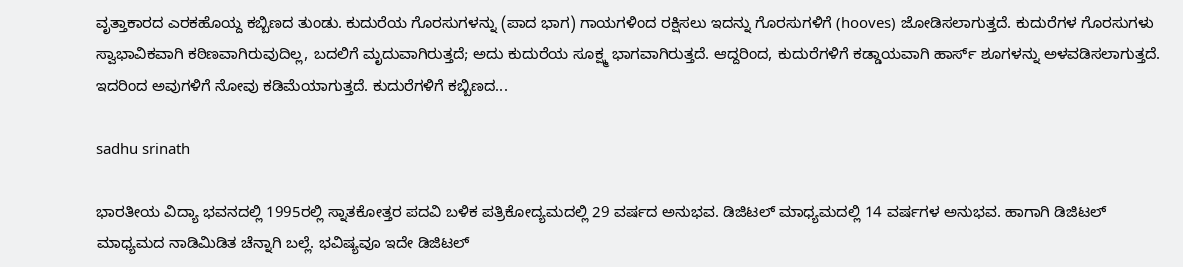ವೃತ್ತಾಕಾರದ ಎರಕಹೊಯ್ದ ಕಬ್ಬಿಣದ ತುಂಡು. ಕುದುರೆಯ ಗೊರಸುಗಳನ್ನು (ಪಾದ ಭಾಗ) ಗಾಯಗಳಿಂದ ರಕ್ಷಿಸಲು ಇದನ್ನು ಗೊರಸುಗಳಿಗೆ (hooves) ಜೋಡಿಸಲಾಗುತ್ತದೆ. ಕುದುರೆಗಳ ಗೊರಸುಗಳು ಸ್ವಾಭಾವಿಕವಾಗಿ ಕಠಿಣವಾಗಿರುವುದಿಲ್ಲ, ಬದಲಿಗೆ ಮೃದುವಾಗಿರುತ್ತದೆ; ಅದು ಕುದುರೆಯ ಸೂಕ್ಷ್ಮ ಭಾಗವಾಗಿರುತ್ತದೆ. ಆದ್ದರಿಂದ, ಕುದುರೆಗಳಿಗೆ ಕಡ್ಡಾಯವಾಗಿ ಹಾರ್ಸ್ ಶೂಗಳನ್ನು ಅಳವಡಿಸಲಾಗುತ್ತದೆ. ಇದರಿಂದ ಅವುಗಳಿಗೆ ನೋವು ಕಡಿಮೆಯಾಗುತ್ತದೆ. ಕುದುರೆಗಳಿಗೆ ಕಬ್ಬಿಣದ...

sadhu srinath

ಭಾರತೀಯ ವಿದ್ಯಾ ಭವನದಲ್ಲಿ 1995ರಲ್ಲಿ ಸ್ನಾತಕೋತ್ತರ ಪದವಿ ಬಳಿಕ ಪತ್ರಿಕೋದ್ಯಮದಲ್ಲಿ 29 ವರ್ಷದ ಅನುಭವ. ಡಿಜಿಟಲ್ ಮಾಧ್ಯಮದಲ್ಲಿ 14 ವರ್ಷಗಳ ಅನುಭವ. ಹಾಗಾಗಿ ಡಿಜಿಟಲ್ ಮಾಧ್ಯಮದ ನಾಡಿಮಿಡಿತ ಚೆನ್ನಾಗಿ ಬಲ್ಲೆ. ಭವಿಷ್ಯವೂ ಇದೇ ಡಿಜಿಟಲ್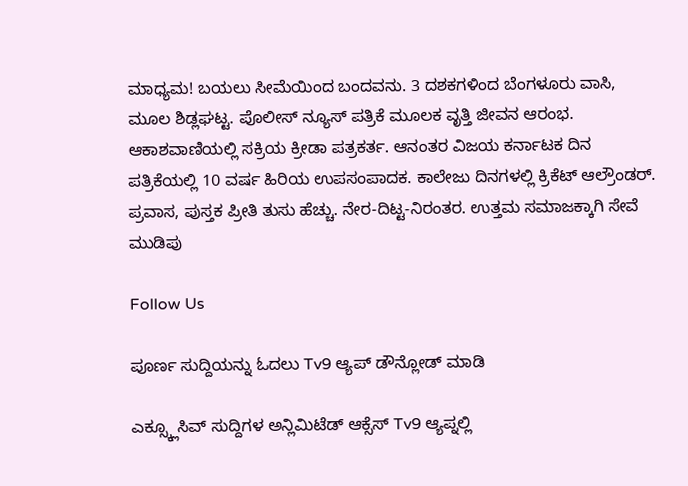ಮಾಧ್ಯಮ! ಬಯಲು ಸೀಮೆಯಿಂದ ಬಂದವನು. 3 ದಶಕಗಳಿಂದ ಬೆಂಗಳೂರು ವಾಸಿ, ಮೂಲ ಶಿಡ್ಲಘಟ್ಟ. ಪೊಲೀಸ್ ನ್ಯೂಸ್ ಪತ್ರಿಕೆ ಮೂಲಕ ವೃತ್ತಿ ಜೀವನ ಆರಂಭ. ಆಕಾಶವಾಣಿಯಲ್ಲಿ ಸಕ್ರಿಯ ಕ್ರೀಡಾ ಪತ್ರಕರ್ತ. ಆನಂತರ ವಿಜಯ ಕರ್ನಾಟಕ ದಿನ ಪತ್ರಿಕೆಯಲ್ಲಿ 10 ವರ್ಷ ಹಿರಿಯ ಉಪಸಂಪಾದಕ. ಕಾಲೇಜು ದಿನಗಳಲ್ಲಿ ಕ್ರಿಕೆಟ್ ಆಲ್ರೌಂಡರ್. ಪ್ರವಾಸ, ಪುಸ್ತಕ ಪ್ರೀತಿ ತುಸು ಹೆಚ್ಚು. ನೇರ-ದಿಟ್ಟ-ನಿರಂತರ. ಉತ್ತಮ ಸಮಾಜಕ್ಕಾಗಿ ಸೇವೆ ಮುಡಿಪು

Follow Us

ಪೂರ್ಣ ಸುದ್ದಿಯನ್ನು ಓದಲು Tv9 ಆ್ಯಪ್ ಡೌನ್ಲೋಡ್ ಮಾಡಿ

ಎಕ್ಸ್ಕ್ಲೂಸಿವ್ ಸುದ್ದಿಗಳ ಅನ್ಲಿಮಿಟೆಡ್ ಆಕ್ಸೆಸ್ Tv9 ಆ್ಯಪ್ನಲ್ಲಿ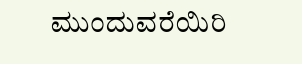ಮುಂದುವರೆಯಿರಿ